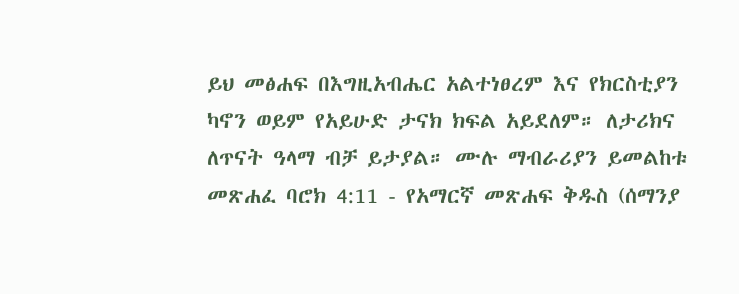ይህ መፅሐፍ በእግዚአብሔር አልተነፀረም እና የክርስቲያን ካኖን ወይም የአይሁድ ታናክ ክፍል አይደለም። ለታሪክና ለጥናት ዓላማ ብቻ ይታያል። ሙሉ ማብራሪያን ይመልከቱ መጽሐፈ ባሮክ 4:11 - የአማርኛ መጽሐፍ ቅዱስ (ሰማንያ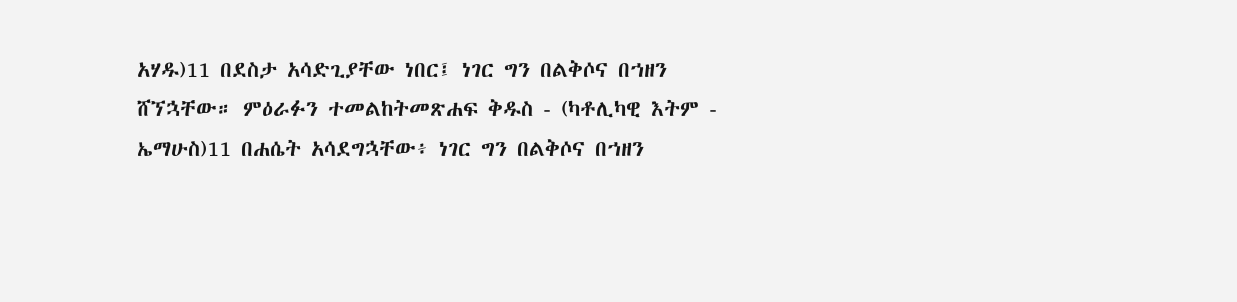አሃዱ)11 በደስታ አሳድጊያቸው ነበር፤ ነገር ግን በልቅሶና በኀዘን ሸኘኋቸው። ምዕራፉን ተመልከትመጽሐፍ ቅዱስ - (ካቶሊካዊ እትም - ኤማሁስ)11 በሐሴት አሳደግኋቸው፥ ነገር ግን በልቅሶና በኀዘን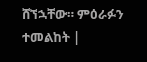ሸኘኋቸው። ምዕራፉን ተመልከት |